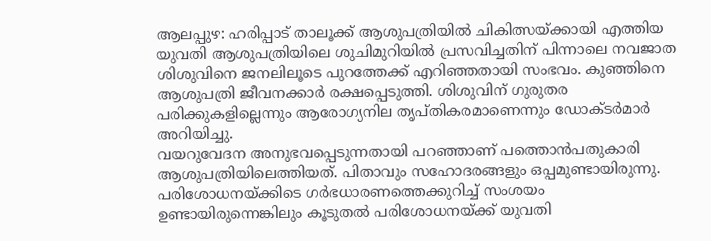ആലപ്പുഴ: ഹരിപ്പാട് താലൂക്ക് ആശുപത്രിയിൽ ചികിത്സയ്ക്കായി എത്തിയ യുവതി ആശുപത്രിയിലെ ശുചിമുറിയിൽ പ്രസവിച്ചതിന് പിന്നാലെ നവജാത ശിശുവിനെ ജനലിലൂടെ പുറത്തേക്ക് എറിഞ്ഞതായി സംഭവം. കുഞ്ഞിനെ ആശുപത്രി ജീവനക്കാർ രക്ഷപ്പെടുത്തി. ശിശുവിന് ഗുരുതര പരിക്കുകളില്ലെന്നും ആരോഗ്യനില തൃപ്തികരമാണെന്നും ഡോക്ടർമാർ അറിയിച്ചു.
വയറുവേദന അനുഭവപ്പെടുന്നതായി പറഞ്ഞാണ് പത്തൊൻപതുകാരി ആശുപത്രിയിലെത്തിയത്. പിതാവും സഹോദരങ്ങളും ഒപ്പമുണ്ടായിരുന്നു. പരിശോധനയ്ക്കിടെ ഗർഭധാരണത്തെക്കുറിച്ച് സംശയം ഉണ്ടായിരുന്നെങ്കിലും കൂടുതൽ പരിശോധനയ്ക്ക് യുവതി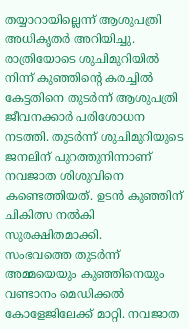തയ്യാറായില്ലെന്ന് ആശുപത്രി അധികൃതർ അറിയിച്ചു.
രാത്രിയോടെ ശുചിമുറിയിൽ നിന്ന് കുഞ്ഞിന്റെ കരച്ചിൽ കേട്ടതിനെ തുടർന്ന് ആശുപത്രി ജീവനക്കാർ പരിശോധന നടത്തി. തുടർന്ന് ശുചിമുറിയുടെ ജനലിന് പുറത്തുനിന്നാണ് നവജാത ശിശുവിനെ കണ്ടെത്തിയത്. ഉടൻ കുഞ്ഞിന് ചികിത്സ നൽകി സുരക്ഷിതമാക്കി.
സംഭവത്തെ തുടർന്ന് അമ്മയെയും കുഞ്ഞിനെയും വണ്ടാനം മെഡിക്കൽ കോളേജിലേക്ക് മാറ്റി. നവജാത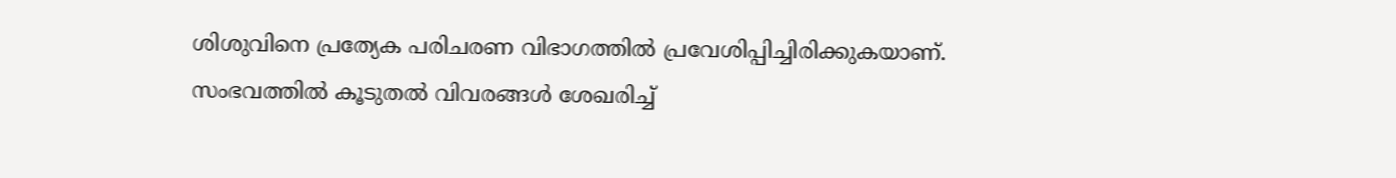ശിശുവിനെ പ്രത്യേക പരിചരണ വിഭാഗത്തിൽ പ്രവേശിപ്പിച്ചിരിക്കുകയാണ്.
സംഭവത്തിൽ കൂടുതൽ വിവരങ്ങൾ ശേഖരിച്ച്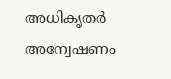അധികൃതർ അന്വേഷണം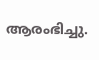ആരംഭിച്ചു.